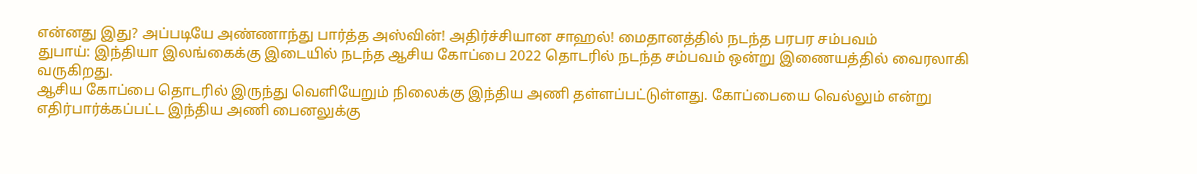என்னது இது? அப்படியே அண்ணாந்து பார்த்த அஸ்வின்! அதிர்ச்சியான சாஹல்! மைதானத்தில் நடந்த பரபர சம்பவம்
துபாய்: இந்தியா இலங்கைக்கு இடையில் நடந்த ஆசிய கோப்பை 2022 தொடரில் நடந்த சம்பவம் ஒன்று இணையத்தில் வைரலாகி வருகிறது.
ஆசிய கோப்பை தொடரில் இருந்து வெளியேறும் நிலைக்கு இந்திய அணி தள்ளப்பட்டுள்ளது. கோப்பையை வெல்லும் என்று எதிர்பார்க்கப்பட்ட இந்திய அணி பைனலுக்கு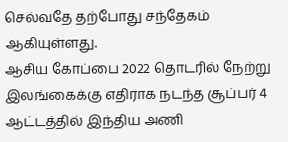செல்வதே தற்போது சந்தேகம் ஆகியுள்ளது.
ஆசிய கோப்பை 2022 தொடரில் நேற்று இலங்கைக்கு எதிராக நடந்த சூப்பர் 4 ஆட்டத்தில் இந்திய அணி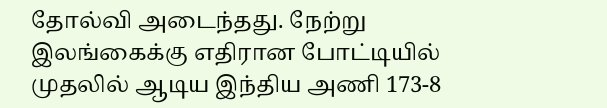தோல்வி அடைந்தது. நேற்று இலங்கைக்கு எதிரான போட்டியில் முதலில் ஆடிய இந்திய அணி 173-8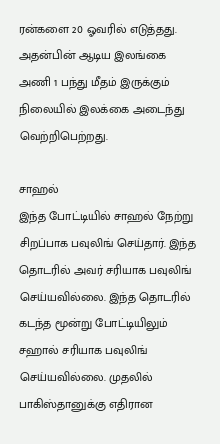ரன்களை 20 ஓவரில் எடுத்தது. அதன்பின் ஆடிய இலங்கை அணி 1 பந்து மீதம் இருக்கும் நிலையில் இலக்கை அடைந்து வெற்றிபெற்றது.

சாஹல்
இந்த போட்டியில் சாஹல் நேற்று சிறப்பாக பவுலிங் செய்தார். இந்த தொடரில் அவர் சரியாக பவுலிங் செய்யவில்லை. இந்த தொடரில் கடந்த மூன்று போட்டியிலும் சஹால் சரியாக பவுலிங் செய்யவில்லை. முதலில் பாகிஸ்தானுக்கு எதிரான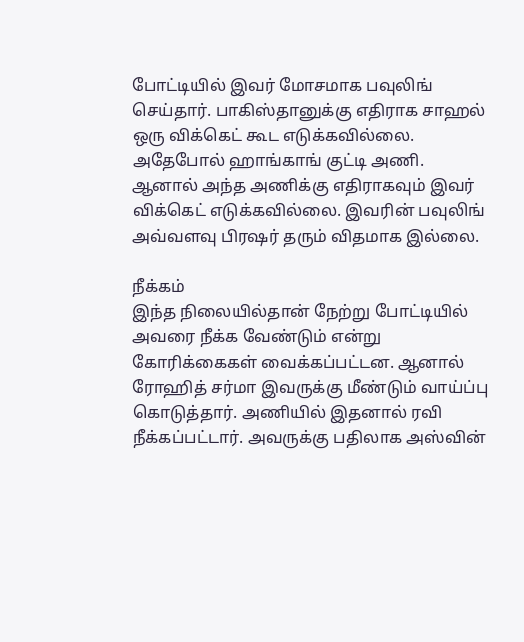போட்டியில் இவர் மோசமாக பவுலிங் செய்தார். பாகிஸ்தானுக்கு எதிராக சாஹல் ஒரு விக்கெட் கூட எடுக்கவில்லை. அதேபோல் ஹாங்காங் குட்டி அணி. ஆனால் அந்த அணிக்கு எதிராகவும் இவர் விக்கெட் எடுக்கவில்லை. இவரின் பவுலிங் அவ்வளவு பிரஷர் தரும் விதமாக இல்லை.

நீக்கம்
இந்த நிலையில்தான் நேற்று போட்டியில் அவரை நீக்க வேண்டும் என்று கோரிக்கைகள் வைக்கப்பட்டன. ஆனால் ரோஹித் சர்மா இவருக்கு மீண்டும் வாய்ப்பு கொடுத்தார். அணியில் இதனால் ரவி நீக்கப்பட்டார். அவருக்கு பதிலாக அஸ்வின்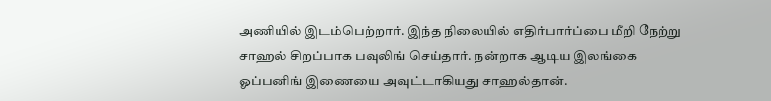அணியில் இடம்பெற்றார். இந்த நிலையில் எதிர்பார்ப்பை மீறி நேற்று சாஹல் சிறப்பாக பவுலிங் செய்தார். நன்றாக ஆடிய இலங்கை ஓப்பனிங் இணையை அவுட்டாகியது சாஹல்தான்.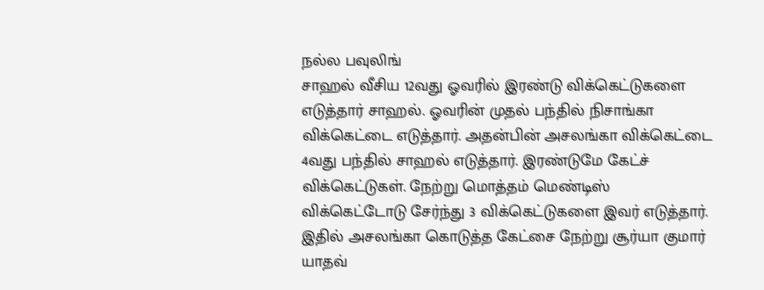நல்ல பவுலிங்
சாஹல் வீசிய 12வது ஓவரில் இரண்டு விக்கெட்டுகளை எடுத்தார் சாஹல். ஓவரின் முதல் பந்தில் நிசாங்கா விக்கெட்டை எடுத்தார். அதன்பின் அசலங்கா விக்கெட்டை 4வது பந்தில் சாஹல் எடுத்தார். இரண்டுமே கேட்ச் விக்கெட்டுகள். நேற்று மொத்தம் மெண்டிஸ் விக்கெட்டோடு சேர்ந்து 3 விக்கெட்டுகளை இவர் எடுத்தார். இதில் அசலங்கா கொடுத்த கேட்சை நேற்று சூர்யா குமார் யாதவ்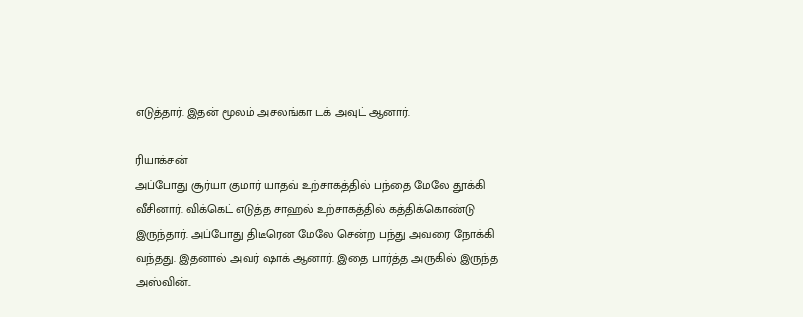எடுத்தார். இதன் மூலம் அசலங்கா டக் அவுட் ஆனார்.

ரியாக்சன்
அப்போது சூர்யா குமார் யாதவ் உற்சாகத்தில் பந்தை மேலே தூக்கி வீசினார். விக்கெட் எடுத்த சாஹல் உற்சாகத்தில் கத்திக்கொண்டு இருந்தார். அப்போது திடீரென மேலே சென்ற பந்து அவரை நோக்கி வந்தது. இதனால் அவர் ஷாக் ஆனார். இதை பார்த்த அருகில் இருந்த அஸ்வின்..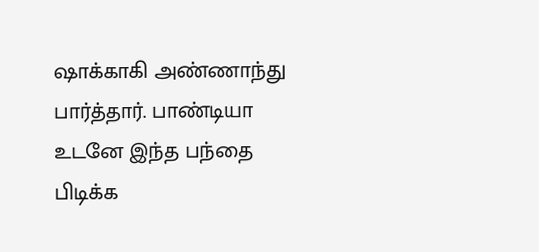ஷாக்காகி அண்ணாந்து பார்த்தார். பாண்டியா உடனே இந்த பந்தை பிடிக்க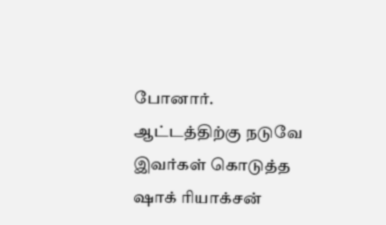போனார். ஆட்டத்திற்கு நடுவே இவர்கள் கொடுத்த ஷாக் ரியாக்சன்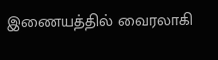இணையத்தில் வைரலாகி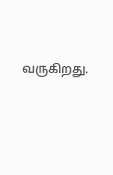வருகிறது.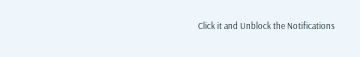Click it and Unblock the Notifications